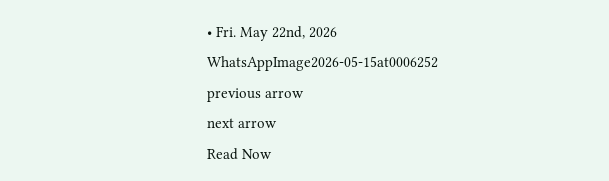• Fri. May 22nd, 2026
WhatsAppImage2026-05-15at0006252
previous arrow
next arrow
Read Now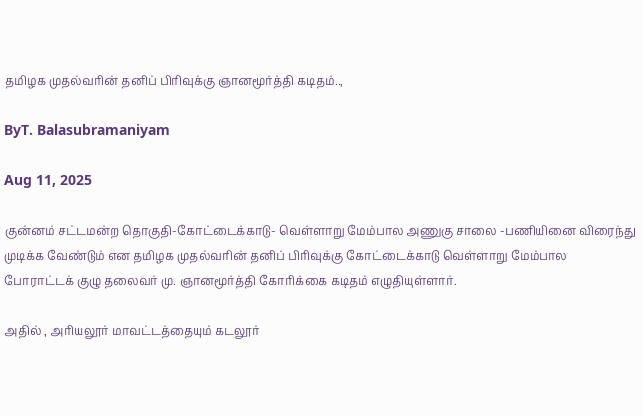தமிழக முதல்வரின் தனிப் பிரிவுக்கு ஞானமூர்த்தி கடிதம்..,

ByT. Balasubramaniyam

Aug 11, 2025

குன்னம் சட்டமன்ற தொகுதி-கோட்டைக்காடு- வெள்ளாறு மேம்பால அணுகு சாலை -பணியினை விரைந்து முடிக்க வேண்டும் என தமிழக முதல்வரின் தனிப் பிரிவுக்கு கோட்டைக்காடு வெள்ளாறு மேம்பால போராட்டக் குழு தலைவர் மு. ஞானமூர்த்தி கோரிக்கை கடிதம் எழுதியுள்ளார்.

அதில் , அரியலூர் மாவட்டத்தையும் கடலூர்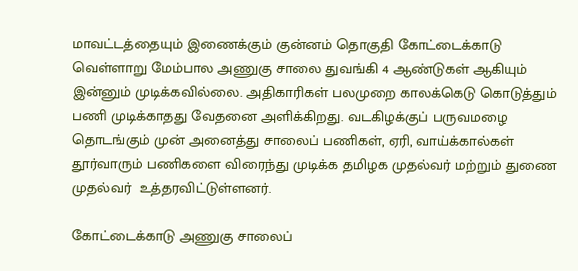மாவட்டத்தையும் இணைக்கும் குன்னம் தொகுதி கோட்டைக்காடு வெள்ளாறு மேம்பால அணுகு சாலை துவங்கி 4 ஆண்டுகள் ஆகியும் இன்னும் முடிக்கவில்லை. அதிகாரிகள் பலமுறை காலக்கெடு கொடுத்தும் பணி முடிக்காதது வேதனை அளிக்கிறது. வடகிழக்குப் பருவமழை தொடங்கும் முன் அனைத்து சாலைப் பணிகள், ஏரி, வாய்க்கால்கள் தூர்வாரும் பணிகளை விரைந்து முடிக்க தமிழக முதல்வர் மற்றும் துணை முதல்வர்  உத்தரவிட்டுள்ளனர்.

கோட்டைக்காடு அணுகு சாலைப்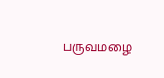பருவமழை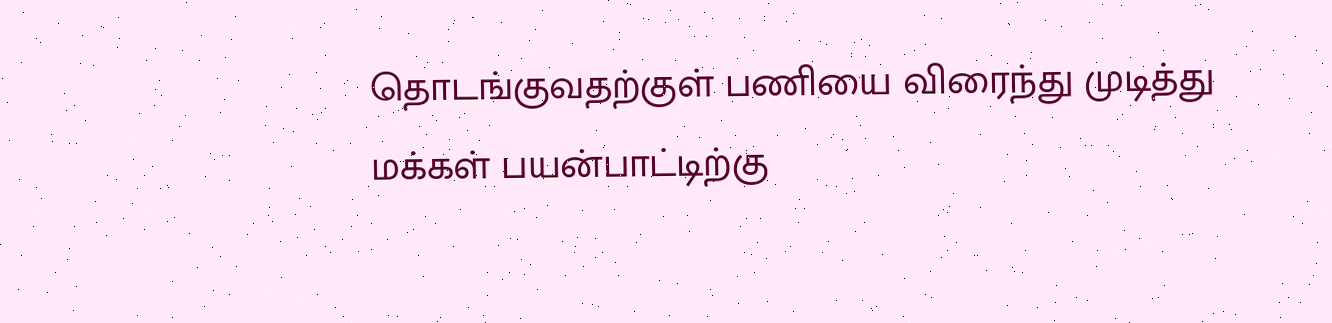தொடங்குவதற்குள் பணியை விரைந்து முடித்து மக்கள் பயன்பாட்டிற்கு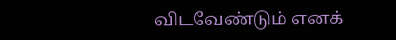விடவேண்டும் எனக்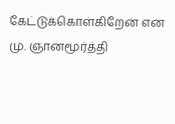கேட்டுக்கொள்கிறேன் என மு. ஞானமூர்த்தி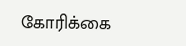கோரிக்கை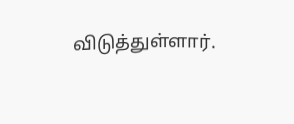விடுத்துள்ளார்.